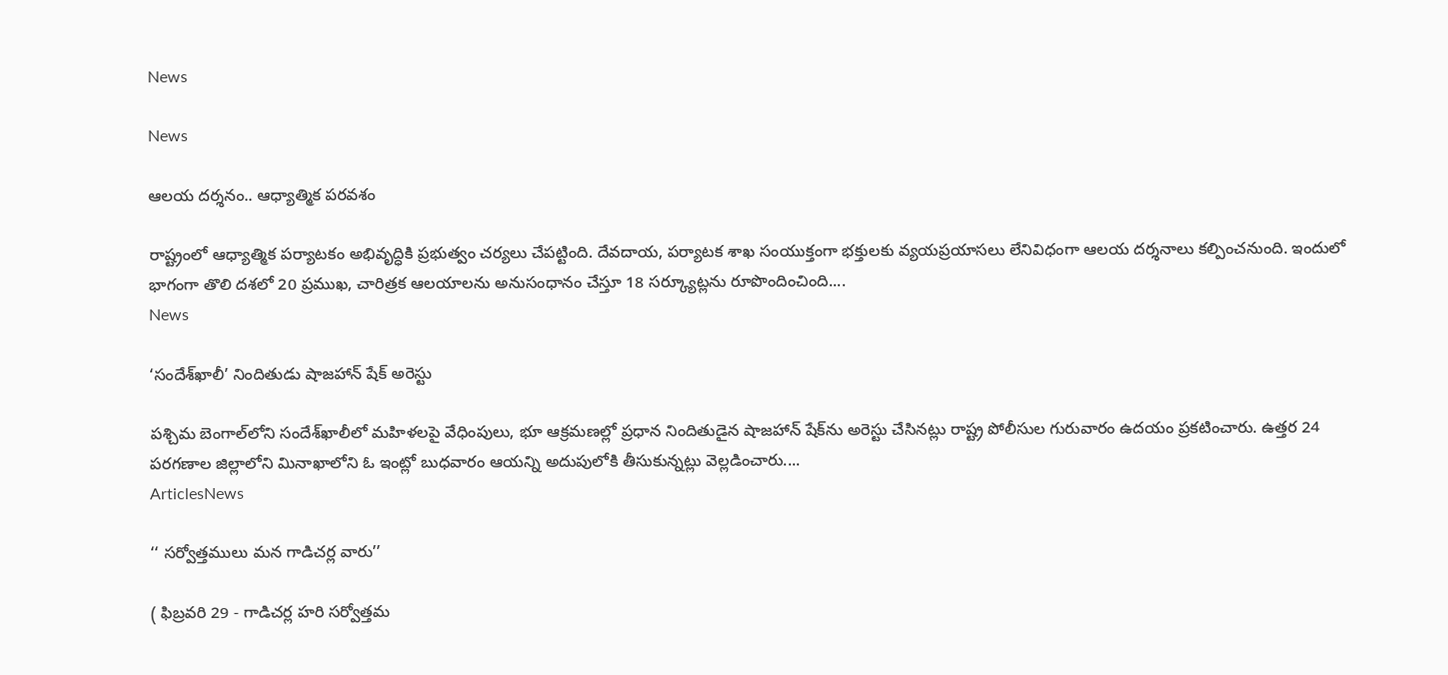News

News

ఆలయ దర్శనం.. ఆధ్యాత్మిక పరవశం

రాష్ట్రంలో ఆధ్యాత్మిక పర్యాటకం అభివృద్ధికి ప్రభుత్వం చర్యలు చేపట్టింది. దేవదాయ, పర్యాటక శాఖ సంయుక్తంగా భక్తులకు వ్యయప్రయాసలు లేనివిధంగా ఆలయ దర్శనాలు కల్పించనుంది. ఇందులో భాగంగా తొలి దశలో 20 ప్రముఖ, చారిత్రక ఆలయాలను అనుసంధానం చేస్తూ 18 సర్క్యూట్లను రూపొందించింది....
News

‘సందేశ్‌ఖాలీ’ నిందితుడు షాజహాన్‌ షేక్‌ అరెస్టు

పశ్చిమ బెంగాల్‌లోని సందేశ్‌ఖాలీలో మహిళలపై వేధింపులు, భూ ఆక్రమణల్లో ప్రధాన నిందితుడైన షాజహాన్‌ షేక్‌ను అరెస్టు చేసినట్లు రాష్ట్ర పోలీసుల గురువారం ఉదయం ప్రకటించారు. ఉత్తర 24 పరగణాల జిల్లాలోని మినాఖాలోని ఓ ఇంట్లో బుధవారం ఆయన్ని అదుపులోకి తీసుకున్నట్లు వెల్లడించారు....
ArticlesNews

‘‘ సర్వోత్తములు మన గాడిచర్ల వారు’’

( ఫిబ్రవరి 29 - గాడిచర్ల హరి సర్వోత్తమ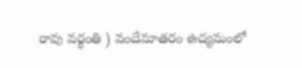రావు వర్థంతి ) వందేమాతరం ఉద్యమంలో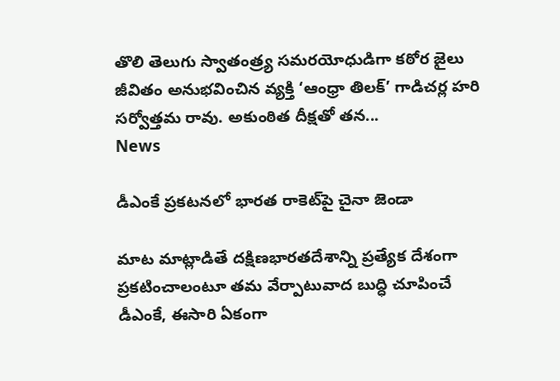తొలి తెలుగు స్వాతంత్ర్య సమరయోధుడిగా కఠోర జైలు జీవితం అనుభవించిన వ్యక్తి ‘ఆంధ్రా తిలక్’ గాడిచర్ల హరి సర్వోత్తమ రావు. అకుంఠిత దీక్షతో తన...
News

డీఎంకే ప్రకటనలో భారత రాకెట్‌పై చైనా జెండా

మాట మాట్లాడితే దక్షిణభారతదేశాన్ని ప్రత్యేక దేశంగా ప్రకటించాలంటూ తమ వేర్పాటువాద బుద్ధి చూపించే డీఎంకే, ఈసారి ఏకంగా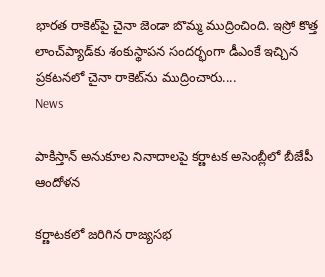భారత రాకెట్‌పై చైనా జెండా బొమ్మ ముద్రించింది. ఇస్రో కొత్త లాంచ్‌ప్యాడ్‌కు శంకుస్థాపన సందర్భంగా డీఎంకే ఇచ్చిన ప్రకటనలో చైనా రాకెట్‌ను ముద్రించారు....
News

పాకిస్తాన్‌ అనుకూల నినాదాలపై కర్ణాటక అసెంబ్లీలో బీజేపీ ఆందోళన

కర్ణాటకలో జరిగిన రాజ్యసభ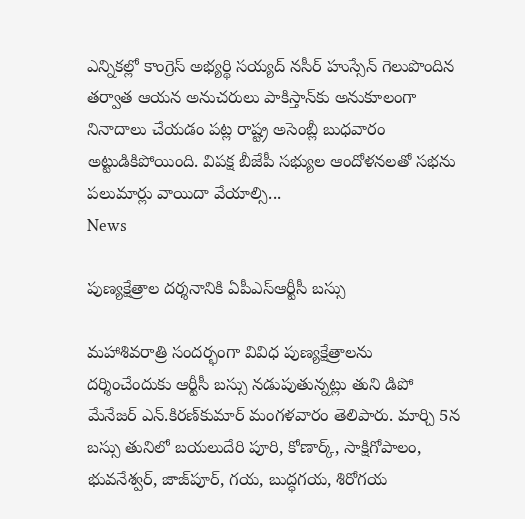ఎన్నికల్లో కాంగ్రెస్‌ అభ్యర్థి సయ్యద్‌ నసీర్‌ హుస్సేన్‌ గెలుపొందిన తర్వాత ఆయన అనుచరులు పాకిస్తాన్‌కు అనుకూలంగా నినాదాలు చేయడం పట్ల రాష్ట్ర అసెంబ్లీ బుధవారం అట్టుడికిపోయింది. విపక్ష బీజేపీ సభ్యుల ఆందోళనలతో సభను పలుమార్లు వాయిదా వేయాల్సి...
News

పుణ్యక్షేత్రాల దర్శనానికి ఏపీఎస్ఆర్టీసీ బస్సు

మహాశివరాత్రి సందర్భంగా వివిధ పుణ్యక్షేత్రాలను దర్శించేందుకు ఆర్టీసీ బస్సు నడుపుతున్నట్లు తుని డిపో మేనేజర్‌ ఎన్‌.కిరణ్‌కుమార్‌ మంగళవారం తెలిపారు. మార్చి 5న బస్సు తునిలో బయలుదేరి పూరి, కోణార్క్‌, సాక్షిగోపాలం, భువనేశ్వర్‌, జాజ్‌పూర్‌, గయ, బుద్ధగయ, శిరోగయ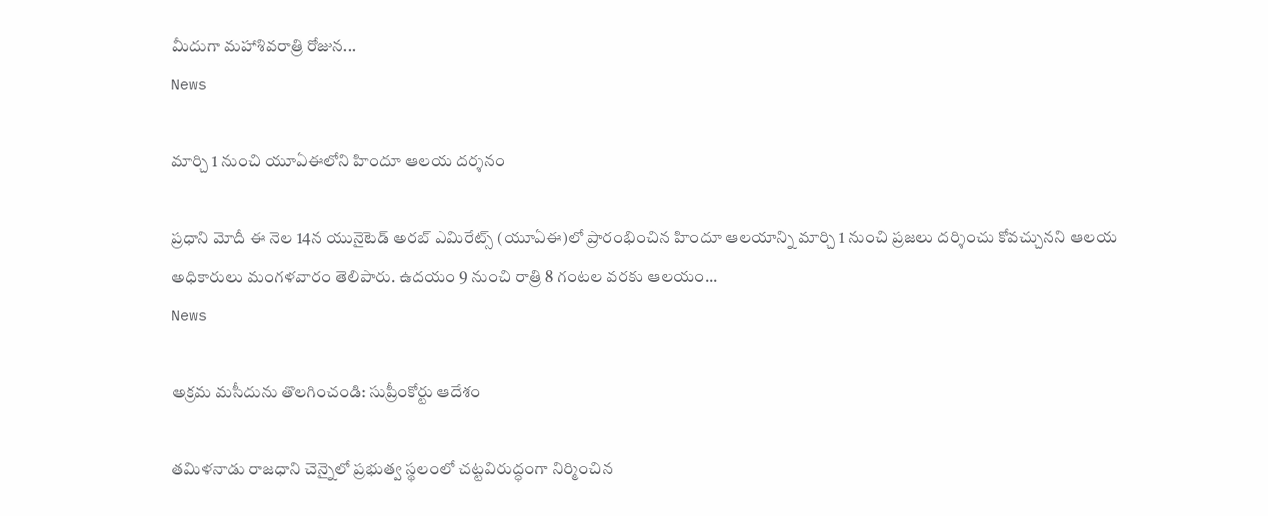మీదుగా మహాశివరాత్రి రోజున...
News

మార్చి 1 నుంచి యూఏఈలోని హిందూ ఆలయ దర్శనం

ప్రధాని మోదీ ఈ నెల 14న యునైటెడ్ అరబ్ ఎమిరేట్స్ (యూఏఈ)లో ప్రారంభించిన హిందూ ఆలయాన్ని మార్చి 1 నుంచి ప్రజలు దర్శించు కోవచ్చునని ఆలయ అధికారులు మంగళవారం తెలిపారు. ఉదయం 9 నుంచి రాత్రి 8 గంటల వరకు ఆలయం...
News

అక్రమ మసీదును తొలగించండి: సుప్రీంకోర్టు ఆదేశం

తమిళనాడు రాజధాని చెన్నైలో ప్రభుత్వ స్థలంలో చట్టవిరుద్ధంగా నిర్మించిన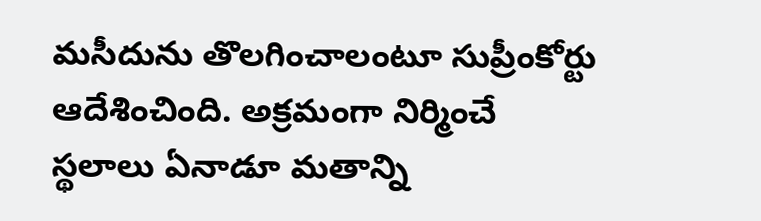మసీదును తొలగించాలంటూ సుప్రీంకోర్టు ఆదేశించింది. అక్రమంగా నిర్మించే స్థలాలు ఏనాడూ మతాన్ని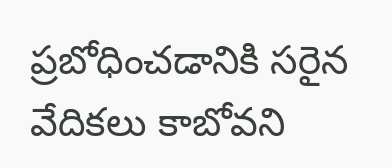ప్రబోధించడానికి సరైన వేదికలు కాబోవని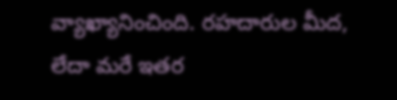వ్యాఖ్యానించింది. రహదారుల మీద, లేదా మరే ఇతర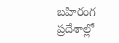బహిరంగ ప్రదేశాల్లో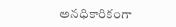అనధికారికంగా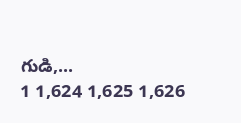గుడి,...
1 1,624 1,625 1,626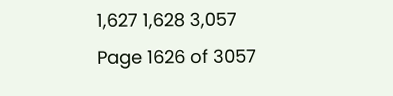1,627 1,628 3,057
Page 1626 of 3057